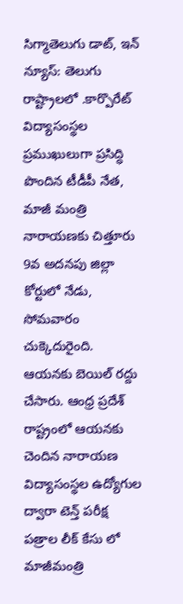సిగ్మాతెలుగు డాట్, ఇన్ న్యూస్: తెలుగు రాష్ట్రాలలో .కార్పొరేట్ విద్యాసంస్థల ప్రముఖులుగా ప్రసిద్ధి పొందిన టీడీపీ నేత, మాజీ మంత్రి నారాయణకు చిత్తూరు 9వ అదనపు జిల్లా కోర్టులో నేడు, సోమవారం చుక్కెదురైంది. ఆయనకు బెయిల్ రద్దు చేసారు. ఆంధ్ర ప్రదేశ్ రాష్ట్రంలో ఆయనకు చెందిన నారాయణ విద్యాసంస్థల ఉద్యోగుల ద్వారా టెన్త్ పరీక్ష పత్రాల లీక్ కేసు లో మాజీమంత్రి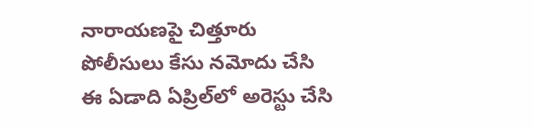నారాయణపై చిత్తూరు పోలీసులు కేసు నమోదు చేసి ఈ ఏడాది ఏప్రిల్‌లో అరెస్టు చేసి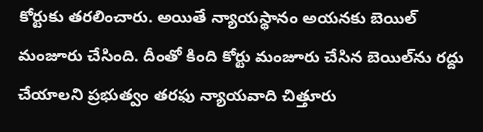కోర్టుకు తరలించారు. అయితే న్యాయస్థానం అయనకు బెయిల్ మంజూరు చేసింది. దీంతో కింది కోర్టు మంజూరు చేసిన బెయిల్‌ను రద్దు చేయాలని ప్రభుత్వం తరఫు న్యాయవాది చిత్తూరు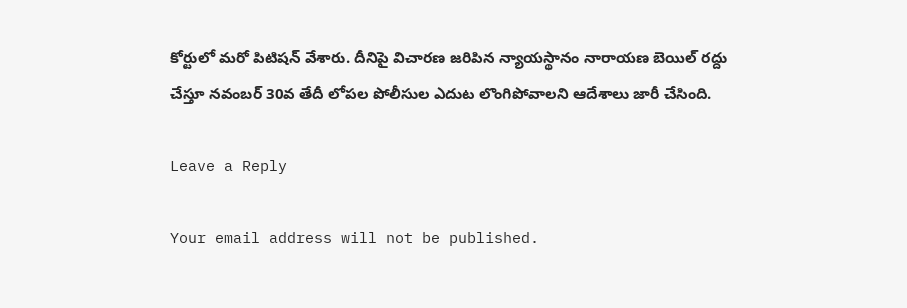కోర్టులో మరో పిటిషన్ వేశారు. దీనిపై విచారణ జరిపిన న్యాయస్థానం నారాయణ బెయిల్ రద్దు చేస్తూ నవంబర్ 30వ తేదీ లోపల పోలీసుల ఎదుట లొంగిపోవాలని ఆదేశాలు జారీ చేసింది.

Leave a Reply

Your email address will not be published.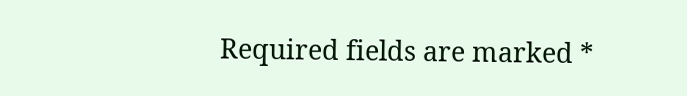Required fields are marked *